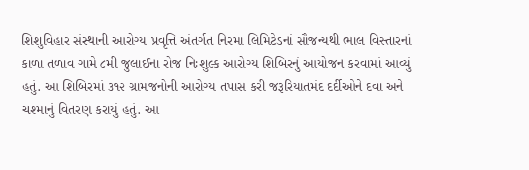શિશુવિહાર સંસ્થાની આરોગ્ય પ્રવૃત્તિ અંતર્ગત નિરમા લિમિટેડનાં સૌજન્યથી ભાલ વિસ્તારનાં કાળા તળાવ ગામે ૮મી જુલાઈના રોજ નિઃશુલ્ક આરોગ્ય શિબિરનું આયોજન કરવામાં આવ્યું હતું. આ શિબિરમાં ૩૧૨ ગ્રામજનોની આરોગ્ય તપાસ કરી જરૂરિયાતમંદ દર્દીઓને દવા અને ચશ્માનું વિતરણ કરાયું હતું. આ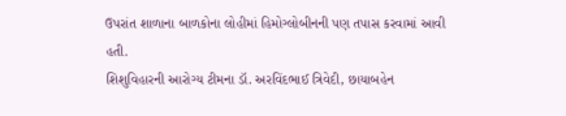ઉપરાંત શાળાના બાળકોના લોહીમાં હિમોગ્લોબીનની પણ તપાસ કરવામાં આવી હતી.
શિશુવિહારની આરોગ્ય ટીમના ડૉ. અરવિંદભાઈ ત્રિવેદી, છાયાબહેન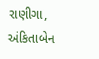રાણીગા, અંકિતાબેન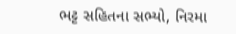ભટ્ટ સહિતના સભ્યો, નિરમા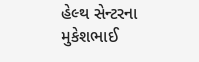હેલ્થ સેન્ટરના મુકેશભાઈ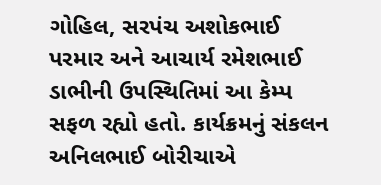ગોહિલ, સરપંચ અશોકભાઈ પરમાર અને આચાર્ય રમેશભાઈ ડાભીની ઉપસ્થિતિમાં આ કેમ્પ સફળ રહ્યો હતો. કાર્યક્રમનું સંકલન અનિલભાઈ બોરીચાએ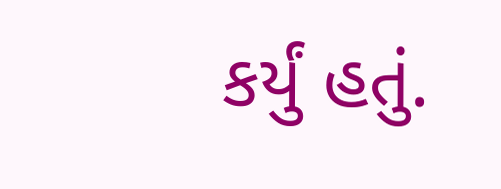કર્યું હતું.